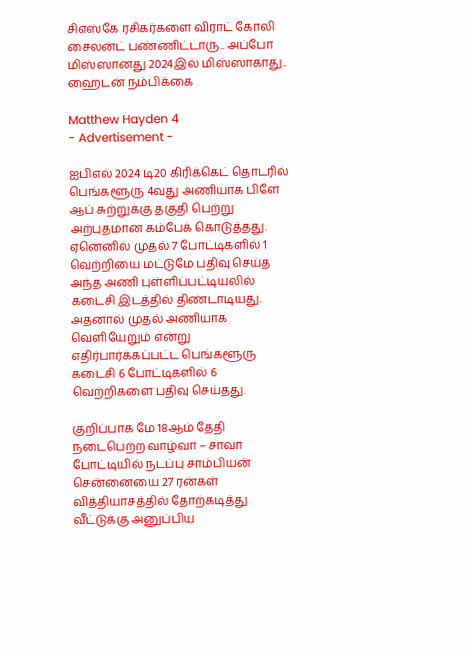சிஎஸ்கே ரசிகர்களை விராட் கோலி சைலன்ட் பண்ணிட்டாரு.. அப்போ மிஸ்ஸானது 2024இல் மிஸ்ஸாகாது.. ஹைடன் நம்பிக்கை

Matthew Hayden 4
- Advertisement -

ஐபிஎல் 2024 டி20 கிரிக்கெட் தொடரில் பெங்களூரு 4வது அணியாக பிளே ஆப் சுற்றுக்கு தகுதி பெற்று அற்புதமான கம்பேக் கொடுத்தது. ஏனெனில் முதல் 7 போட்டிகளில் 1 வெற்றியை மட்டுமே பதிவு செய்த அந்த அணி புள்ளிப்பட்டியலில் கடைசி இடத்தில் திண்டாடியது. அதனால் முதல் அணியாக வெளியேறும் என்று எதிர்பார்க்கப்பட்ட பெங்களூரு கடைசி 6 போட்டிகளில் 6 வெற்றிகளை பதிவு செய்தது.

குறிப்பாக மே 18ஆம் தேதி நடைபெற்ற வாழ்வா – சாவா போட்டியில் நடப்பு சாம்பியன் சென்னையை 27 ரன்கள் வித்தியாசத்தில் தோற்கடித்து வீட்டுக்கு அனுப்பிய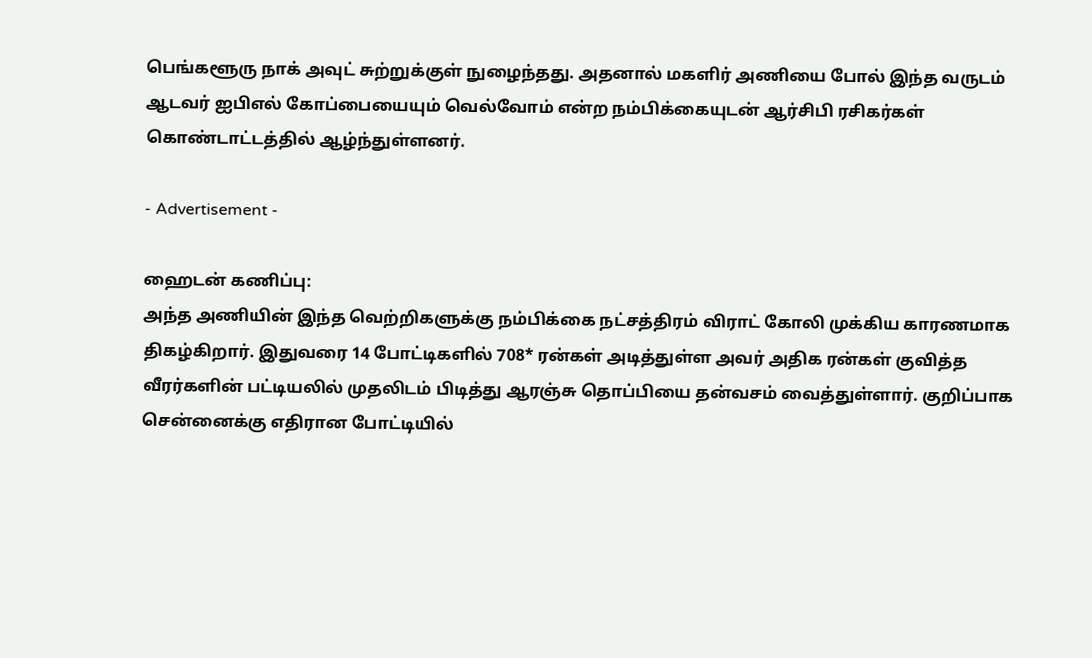பெங்களூரு நாக் அவுட் சுற்றுக்குள் நுழைந்தது. அதனால் மகளிர் அணியை போல் இந்த வருடம் ஆடவர் ஐபிஎல் கோப்பையையும் வெல்வோம் என்ற நம்பிக்கையுடன் ஆர்சிபி ரசிகர்கள் கொண்டாட்டத்தில் ஆழ்ந்துள்ளனர்.

- Advertisement -

ஹைடன் கணிப்பு:
அந்த அணியின் இந்த வெற்றிகளுக்கு நம்பிக்கை நட்சத்திரம் விராட் கோலி முக்கிய காரணமாக திகழ்கிறார். இதுவரை 14 போட்டிகளில் 708* ரன்கள் அடித்துள்ள அவர் அதிக ரன்கள் குவித்த வீரர்களின் பட்டியலில் முதலிடம் பிடித்து ஆரஞ்சு தொப்பியை தன்வசம் வைத்துள்ளார். குறிப்பாக சென்னைக்கு எதிரான போட்டியில்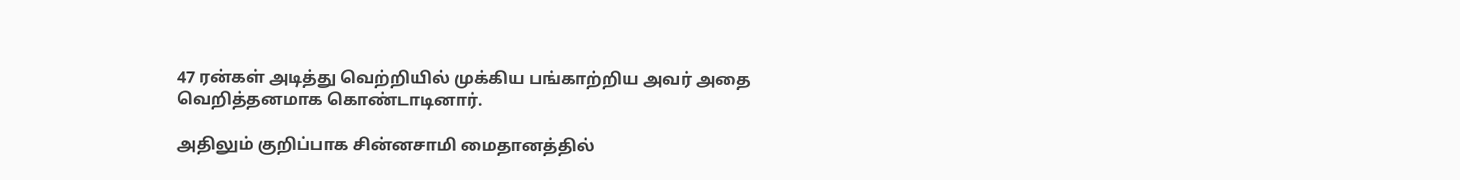47 ரன்கள் அடித்து வெற்றியில் முக்கிய பங்காற்றிய அவர் அதை வெறித்தனமாக கொண்டாடினார்.

அதிலும் குறிப்பாக சின்னசாமி மைதானத்தில்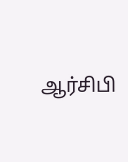ஆர்சிபி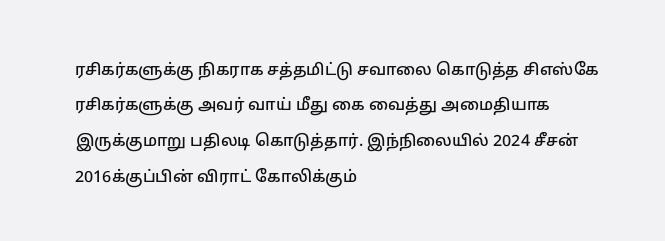ரசிகர்களுக்கு நிகராக சத்தமிட்டு சவாலை கொடுத்த சிஎஸ்கே ரசிகர்களுக்கு அவர் வாய் மீது கை வைத்து அமைதியாக இருக்குமாறு பதிலடி கொடுத்தார். இந்நிலையில் 2024 சீசன் 2016க்குப்பின் விராட் கோலிக்கும்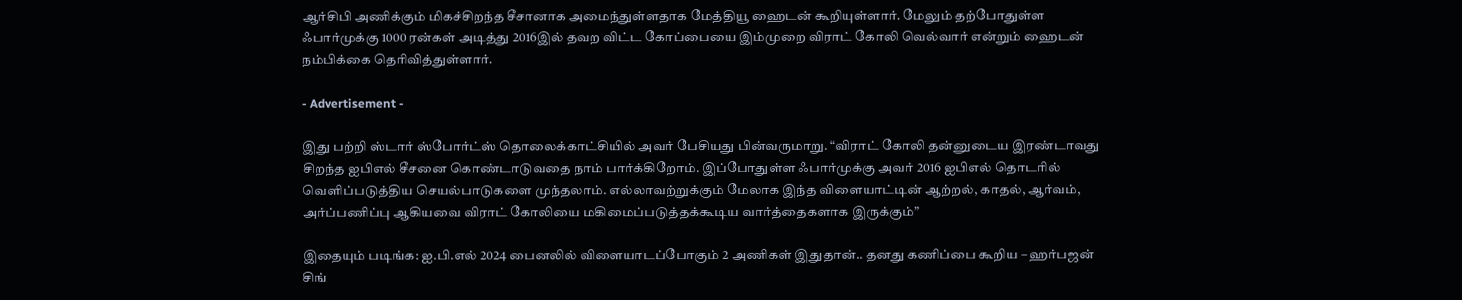ஆர்சிபி அணிக்கும் மிகச்சிறந்த சீசானாக அமைந்துள்ளதாக மேத்தியூ ஹைடன் கூறியுள்ளார். மேலும் தற்போதுள்ள ஃபார்முக்கு 1000 ரன்கள் அடித்து 2016இல் தவற விட்ட கோப்பையை இம்முறை விராட் கோலி வெல்வார் என்றும் ஹைடன் நம்பிக்கை தெரிவித்துள்ளார்.

- Advertisement -

இது பற்றி ஸ்டார் ஸ்போர்ட்ஸ் தொலைக்காட்சியில் அவர் பேசியது பின்வருமாறு. “விராட் கோலி தன்னுடைய இரண்டாவது சிறந்த ஐபிஎல் சீசனை கொண்டாடுவதை நாம் பார்க்கிறோம். இப்போதுள்ள ஃபார்முக்கு அவர் 2016 ஐபிஎல் தொடரில் வெளிப்படுத்திய செயல்பாடுகளை முந்தலாம். எல்லாவற்றுக்கும் மேலாக இந்த விளையாட்டின் ஆற்றல், காதல், ஆர்வம், அர்ப்பணிப்பு ஆகியவை விராட் கோலியை மகிமைப்படுத்தக்கூடிய வார்த்தைகளாக இருக்கும்”

இதையும் படிங்க: ஐ.பி.எல் 2024 பைனலில் விளையாடப்போகும் 2 அணிகள் இதுதான்.. தனது கணிப்பை கூறிய – ஹர்பஜன் சிங்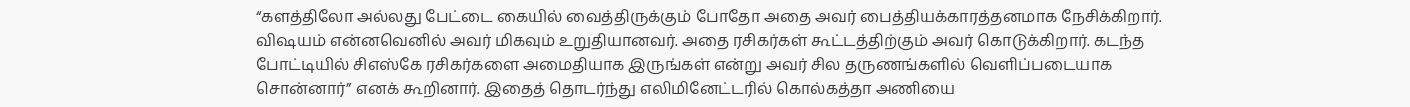“களத்திலோ அல்லது பேட்டை கையில் வைத்திருக்கும் போதோ அதை அவர் பைத்தியக்காரத்தனமாக நேசிக்கிறார். விஷயம் என்னவெனில் அவர் மிகவும் உறுதியானவர். அதை ரசிகர்கள் கூட்டத்திற்கும் அவர் கொடுக்கிறார். கடந்த போட்டியில் சிஎஸ்கே ரசிகர்களை அமைதியாக இருங்கள் என்று அவர் சில தருணங்களில் வெளிப்படையாக சொன்னார்” எனக் கூறினார். இதைத் தொடர்ந்து எலிமினேட்டரில் கொல்கத்தா அணியை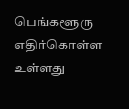பெங்களூரு எதிர்கொள்ள உள்ளது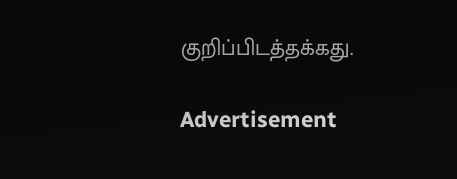குறிப்பிடத்தக்கது.

Advertisement